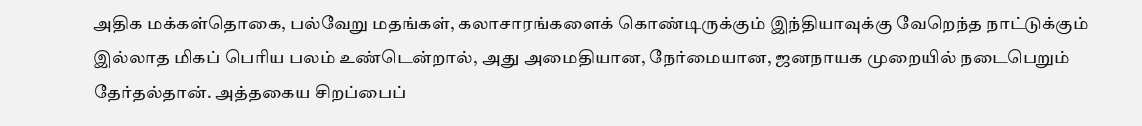அதிக மக்கள்தொகை, பல்வேறு மதங்கள், கலாசாரங்களைக் கொண்டிருக்கும் இந்தியாவுக்கு வேறெந்த நாட்டுக்கும் இல்லாத மிகப் பெரிய பலம் உண்டென்றால், அது அமைதியான, நேர்மையான, ஜனநாயக முறையில் நடைபெறும் தேர்தல்தான். அத்தகைய சிறப்பைப்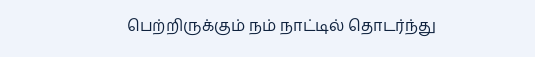பெற்றிருக்கும் நம் நாட்டில் தொடர்ந்து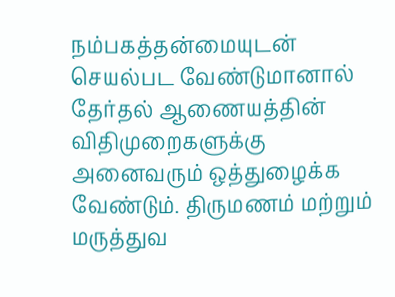நம்பகத்தன்மையுடன் செயல்பட வேண்டுமானால் தேர்தல் ஆணையத்தின் விதிமுறைகளுக்கு அனைவரும் ஒத்துழைக்க வேண்டும். திருமணம் மற்றும் மருத்துவ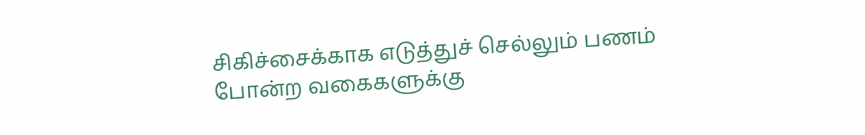சிகிச்சைக்காக எடுத்துச் செல்லும் பணம் போன்ற வகைகளுக்கு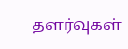தளர்வுகள்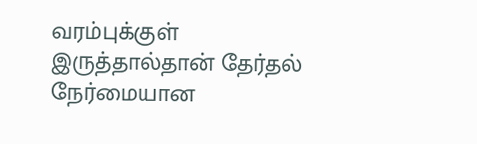வரம்புக்குள் இருத்தால்தான் தேர்தல் நேர்மையான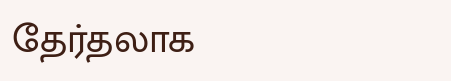தேர்தலாக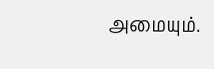அமையும்.